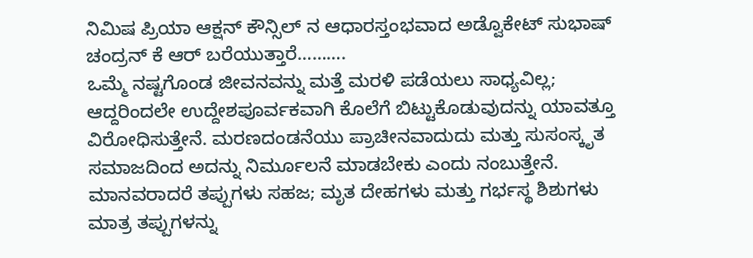ನಿಮಿಷ ಪ್ರಿಯಾ ಆಕ್ಷನ್ ಕೌನ್ಸಿಲ್ ನ ಆಧಾರಸ್ತಂಭವಾದ ಅಡ್ವೊಕೇಟ್ ಸುಭಾಷ್ ಚಂದ್ರನ್ ಕೆ ಆರ್ ಬರೆಯುತ್ತಾರೆ……….
ಒಮ್ಮೆ ನಷ್ಟಗೊಂಡ ಜೀವನವನ್ನು ಮತ್ತೆ ಮರಳಿ ಪಡೆಯಲು ಸಾಧ್ಯವಿಲ್ಲ; ಆದ್ದರಿಂದಲೇ ಉದ್ದೇಶಪೂರ್ವಕವಾಗಿ ಕೊಲೆಗೆ ಬಿಟ್ಟುಕೊಡುವುದನ್ನು ಯಾವತ್ತೂ ವಿರೋಧಿಸುತ್ತೇನೆ. ಮರಣದಂಡನೆಯು ಪ್ರಾಚೀನವಾದುದು ಮತ್ತು ಸುಸಂಸ್ಕೃತ ಸಮಾಜದಿಂದ ಅದನ್ನು ನಿರ್ಮೂಲನೆ ಮಾಡಬೇಕು ಎಂದು ನಂಬುತ್ತೇನೆ.
ಮಾನವರಾದರೆ ತಪ್ಪುಗಳು ಸಹಜ; ಮೃತ ದೇಹಗಳು ಮತ್ತು ಗರ್ಭಸ್ಥ ಶಿಶುಗಳು ಮಾತ್ರ ತಪ್ಪುಗಳನ್ನು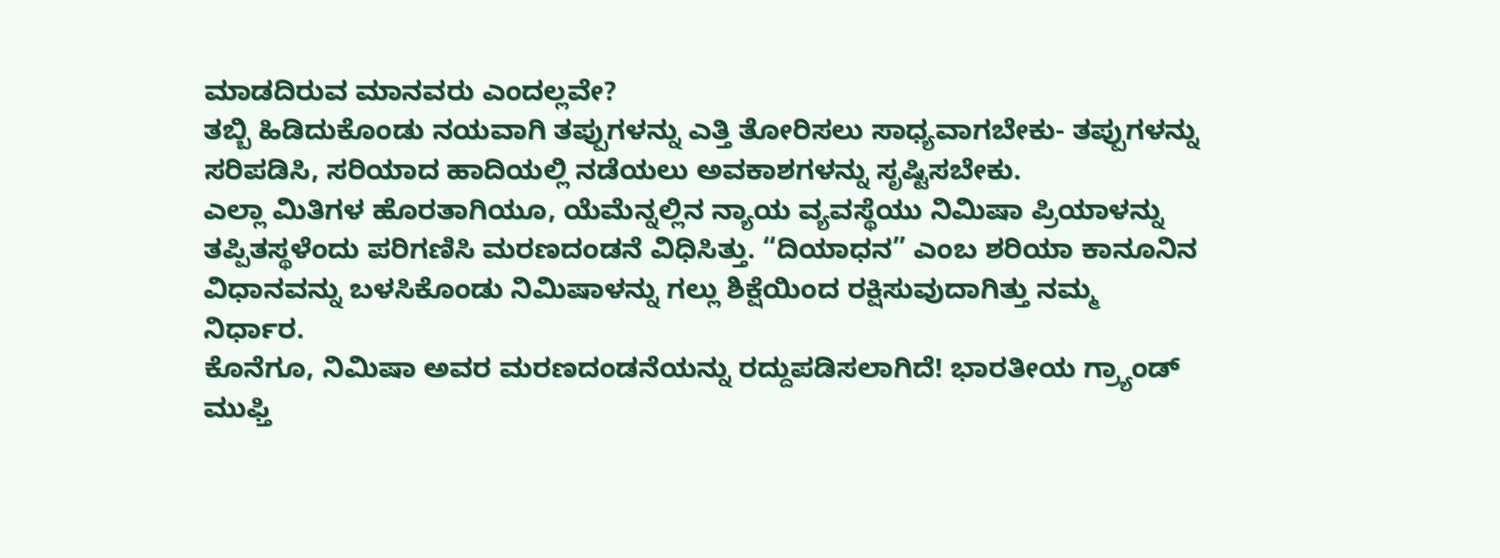ಮಾಡದಿರುವ ಮಾನವರು ಎಂದಲ್ಲವೇ?
ತಬ್ಬಿ ಹಿಡಿದುಕೊಂಡು ನಯವಾಗಿ ತಪ್ಪುಗಳನ್ನು ಎತ್ತಿ ತೋರಿಸಲು ಸಾಧ್ಯವಾಗಬೇಕು- ತಪ್ಪುಗಳನ್ನು ಸರಿಪಡಿಸಿ, ಸರಿಯಾದ ಹಾದಿಯಲ್ಲಿ ನಡೆಯಲು ಅವಕಾಶಗಳನ್ನು ಸೃಷ್ಟಿಸಬೇಕು.
ಎಲ್ಲಾ ಮಿತಿಗಳ ಹೊರತಾಗಿಯೂ, ಯೆಮೆನ್ನಲ್ಲಿನ ನ್ಯಾಯ ವ್ಯವಸ್ಥೆಯು ನಿಮಿಷಾ ಪ್ರಿಯಾಳನ್ನು ತಪ್ಪಿತಸ್ಥಳೆಂದು ಪರಿಗಣಿಸಿ ಮರಣದಂಡನೆ ವಿಧಿಸಿತ್ತು. “ದಿಯಾಧನ” ಎಂಬ ಶರಿಯಾ ಕಾನೂನಿನ ವಿಧಾನವನ್ನು ಬಳಸಿಕೊಂಡು ನಿಮಿಷಾಳನ್ನು ಗಲ್ಲು ಶಿಕ್ಷೆಯಿಂದ ರಕ್ಷಿಸುವುದಾಗಿತ್ತು ನಮ್ಮ ನಿರ್ಧಾರ.
ಕೊನೆಗೂ, ನಿಮಿಷಾ ಅವರ ಮರಣದಂಡನೆಯನ್ನು ರದ್ದುಪಡಿಸಲಾಗಿದೆ! ಭಾರತೀಯ ಗ್ರ್ಯಾಂಡ್ ಮುಫ್ತಿ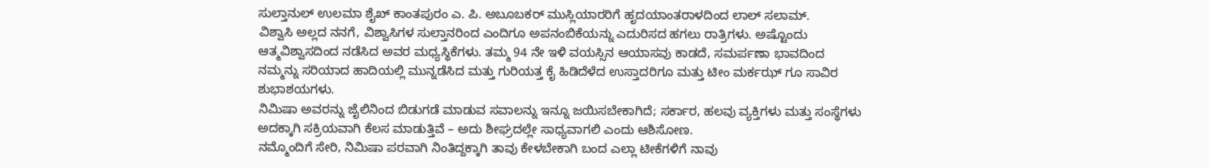ಸುಲ್ತಾನುಲ್ ಉಲಮಾ ಶೈಖ್ ಕಾಂತಪುರಂ ಎ. ಪಿ. ಅಬೂಬಕರ್ ಮುಸ್ಲಿಯಾರರಿಗೆ ಹೃದಯಾಂತರಾಳದಿಂದ ಲಾಲ್ ಸಲಾಮ್.
ವಿಶ್ವಾಸಿ ಅಲ್ಲದ ನನಗೆ, ವಿಶ್ವಾಸಿಗಳ ಸುಲ್ತಾನರಿಂದ ಎಂದಿಗೂ ಅಪನಂಬಿಕೆಯನ್ನು ಎದುರಿಸದ ಹಗಲು ರಾತ್ರಿಗಳು. ಅಷ್ಟೊಂದು ಆತ್ಮವಿಶ್ವಾಸದಿಂದ ನಡೆಸಿದ ಅವರ ಮಧ್ಯಸ್ಥಿಕೆಗಳು. ತಮ್ಮ 94 ನೇ ಇಳಿ ವಯಸ್ಸಿನ ಆಯಾಸವು ಕಾಡದೆ, ಸಮರ್ಪಣಾ ಭಾವದಿಂದ ನಮ್ಮನ್ನು ಸರಿಯಾದ ಹಾದಿಯಲ್ಲಿ ಮುನ್ನಡೆಸಿದ ಮತ್ತು ಗುರಿಯತ್ತ ಕೈ ಹಿಡಿದೆಳೆದ ಉಸ್ತಾದರಿಗೂ ಮತ್ತು ಟೀಂ ಮರ್ಕಝ್ ಗೂ ಸಾವಿರ ಶುಭಾಶಯಗಳು.
ನಿಮಿಷಾ ಅವರನ್ನು ಜೈಲಿನಿಂದ ಬಿಡುಗಡೆ ಮಾಡುವ ಸವಾಲನ್ನು ಇನ್ನೂ ಜಯಿಸಬೇಕಾಗಿದೆ; ಸರ್ಕಾರ, ಹಲವು ವ್ಯಕ್ತಿಗಳು ಮತ್ತು ಸಂಸ್ಥೆಗಳು ಅದಕ್ಕಾಗಿ ಸಕ್ರಿಯವಾಗಿ ಕೆಲಸ ಮಾಡುತ್ತಿವೆ – ಅದು ಶೀಘ್ರದಲ್ಲೇ ಸಾಧ್ಯವಾಗಲಿ ಎಂದು ಆಶಿಸೋಣ.
ನಮ್ಮೊಂದಿಗೆ ಸೇರಿ, ನಿಮಿಷಾ ಪರವಾಗಿ ನಿಂತಿದ್ದಕ್ಕಾಗಿ ತಾವು ಕೇಳಬೇಕಾಗಿ ಬಂದ ಎಲ್ಲಾ ಟೀಕೆಗಳಿಗೆ ನಾವು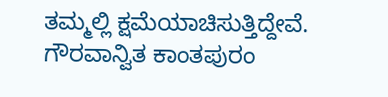ತಮ್ಮಲ್ಲಿ ಕ್ಷಮೆಯಾಚಿಸುತ್ತಿದ್ದೇವೆ.
ಗೌರವಾನ್ವಿತ ಕಾಂತಪುರಂ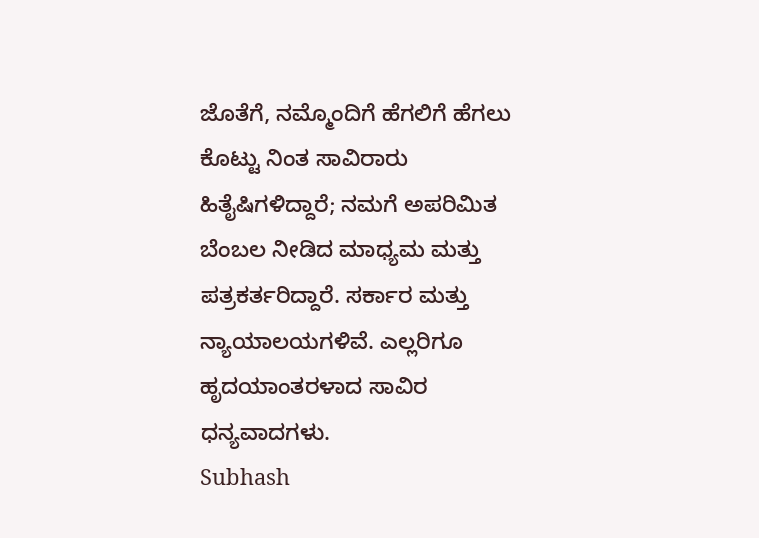ಜೊತೆಗೆ, ನಮ್ಮೊಂದಿಗೆ ಹೆಗಲಿಗೆ ಹೆಗಲು ಕೊಟ್ಟು ನಿಂತ ಸಾವಿರಾರು ಹಿತೈಷಿಗಳಿದ್ದಾರೆ; ನಮಗೆ ಅಪರಿಮಿತ ಬೆಂಬಲ ನೀಡಿದ ಮಾಧ್ಯಮ ಮತ್ತು ಪತ್ರಕರ್ತರಿದ್ದಾರೆ. ಸರ್ಕಾರ ಮತ್ತು ನ್ಯಾಯಾಲಯಗಳಿವೆ. ಎಲ್ಲರಿಗೂ ಹೃದಯಾಂತರಳಾದ ಸಾವಿರ ಧನ್ಯವಾದಗಳು.
Subhash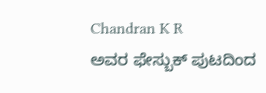Chandran K R
ಅವರ ಫೇಸ್ಬುಕ್ ಪುಟದಿಂದ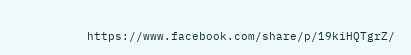https://www.facebook.com/share/p/19kiHQTgrZ/